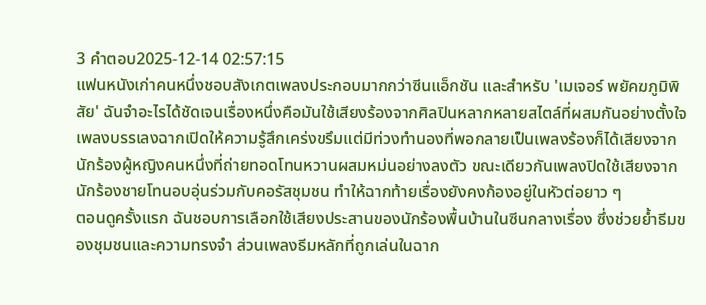3 คำตอบ2025-12-14 02:57:15
แฟนหนังเก่าคนหนึ่งชอบสังเกตเพลงประกอบมากกว่าซีนแอ็กชัน และสำหรับ 'เมเจอร์ พยัคฆภูมิพิสัย' ฉันจำอะไรได้ชัดเจนเรื่องหนึ่งคือมันใช้เสียงร้องจากศิลปินหลากหลายสไตล์ที่ผสมกันอย่างตั้งใจ เพลงบรรเลงฉากเปิดให้ความรู้สึกเคร่งขรึมแต่มีท่วงทำนองที่พอกลายเป็นเพลงร้องก็ได้เสียงจากนักร้องผู้หญิงคนหนึ่งที่ถ่ายทอดโทนหวานผสมหม่นอย่างลงตัว ขณะเดียวกันเพลงปิดใช้เสียงจากนักร้องชายโทนอบอุ่นร่วมกับคอรัสชุมชน ทำให้ฉากท้ายเรื่องยังคงก้องอยู่ในหัวต่อยาว ๆ
ตอนดูครั้งแรก ฉันชอบการเลือกใช้เสียงประสานของนักร้องพื้นบ้านในซีนกลางเรื่อง ซึ่งช่วยย้ำธีมของชุมชนและความทรงจำ ส่วนเพลงธีมหลักที่ถูกเล่นในฉาก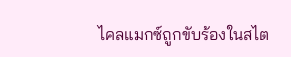ไคลแมกซ์ถูกขับร้องในสไต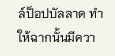ล์ป็อปบัลลาด ทำให้ฉากนั้นมีควา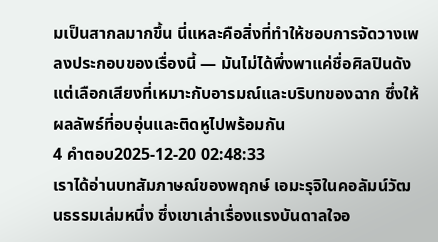มเป็นสากลมากขึ้น นี่แหละคือสิ่งที่ทำให้ชอบการจัดวางเพลงประกอบของเรื่องนี้ — มันไม่ได้พึ่งพาแค่ชื่อศิลปินดัง แต่เลือกเสียงที่เหมาะกับอารมณ์และบริบทของฉาก ซึ่งให้ผลลัพธ์ที่อบอุ่นและติดหูไปพร้อมกัน
4 คำตอบ2025-12-20 02:48:33
เราได้อ่านบทสัมภาษณ์ของพฤกษ์ เอมะรุจิในคอลัมน์วัฒนธรรมเล่มหนึ่ง ซึ่งเขาเล่าเรื่องแรงบันดาลใจอ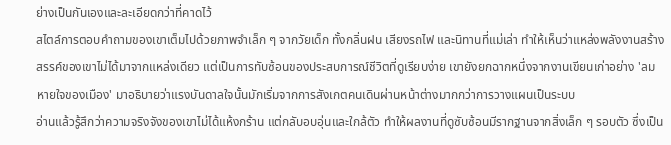ย่างเป็นกันเองและละเอียดกว่าที่คาดไว้
สไตล์การตอบคำถามของเขาเต็มไปด้วยภาพจำเล็ก ๆ จากวัยเด็ก ทั้งกลิ่นฝน เสียงรถไฟ และนิทานที่แม่เล่า ทำให้เห็นว่าแหล่งพลังงานสร้างสรรค์ของเขาไม่ได้มาจากแหล่งเดียว แต่เป็นการทับซ้อนของประสบการณ์ชีวิตที่ดูเรียบง่าย เขายังยกฉากหนึ่งจากงานเขียนเก่าอย่าง 'ลมหายใจของเมือง' มาอธิบายว่าแรงบันดาลใจนั้นมักเริ่มจากการสังเกตคนเดินผ่านหน้าต่างมากกว่าการวางแผนเป็นระบบ
อ่านแล้วรู้สึกว่าความจริงจังของเขาไม่ได้แห้งกร้าน แต่กลับอบอุ่นและใกล้ตัว ทำให้ผลงานที่ดูซับซ้อนมีรากฐานจากสิ่งเล็ก ๆ รอบตัว ซึ่งเป็น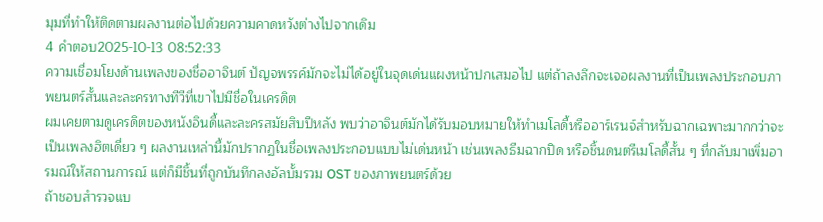มุมที่ทำให้ติดตามผลงานต่อไปด้วยความคาดหวังต่างไปจากเดิม
4 คำตอบ2025-10-13 08:52:33
ความเชื่อมโยงด้านเพลงของชื่ออาจินต์ ปัญจพรรค์มักจะไม่ได้อยู่ในจุดเด่นแผงหน้าปกเสมอไป แต่ถ้าลงลึกจะเจอผลงานที่เป็นเพลงประกอบภาพยนตร์สั้นและละครทางทีวีที่เขาไปมีชื่อในเครดิต
ผมเคยตามดูเครดิตของหนังอินดี้และละครสมัยสิบปีหลัง พบว่าอาจินต์มักได้รับมอบหมายให้ทำเมโลดี้หรืออาร์เรนจ์สำหรับฉากเฉพาะมากกว่าจะเป็นเพลงฮิตเดี่ยว ๆ ผลงานเหล่านี้มักปรากฏในชื่อเพลงประกอบแบบไม่เด่นหน้า เช่นเพลงธีมฉากปิด หรือชิ้นดนตรีเมโลดี้สั้น ๆ ที่กลับมาเพิ่มอารมณ์ให้สถานการณ์ แต่ก็มีชิ้นที่ถูกบันทึกลงอัลบั้มรวม OST ของภาพยนตร์ด้วย
ถ้าชอบสำรวจแบ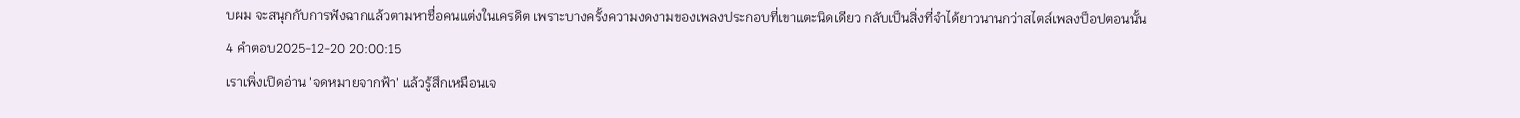บผม จะสนุกกับการฟังฉากแล้วตามหาชื่อคนแต่งในเครดิต เพราะบางครั้งความงดงามของเพลงประกอบที่เขาแตะนิดเดียว กลับเป็นสิ่งที่จำได้ยาวนานกว่าสไตล์เพลงป็อปตอนนั้น
4 คำตอบ2025-12-20 20:00:15
เราเพิ่งเปิดอ่าน 'จดหมายจากฟ้า' แล้วรู้สึกเหมือนเจ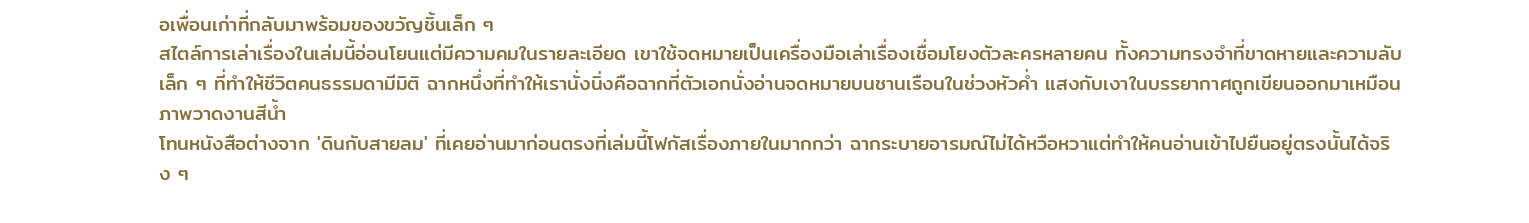อเพื่อนเก่าที่กลับมาพร้อมของขวัญชิ้นเล็ก ๆ
สไตล์การเล่าเรื่องในเล่มนี้อ่อนโยนแต่มีความคมในรายละเอียด เขาใช้จดหมายเป็นเครื่องมือเล่าเรื่องเชื่อมโยงตัวละครหลายคน ทั้งความทรงจำที่ขาดหายและความลับเล็ก ๆ ที่ทำให้ชีวิตคนธรรมดามีมิติ ฉากหนึ่งที่ทำให้เรานั่งนิ่งคือฉากที่ตัวเอกนั่งอ่านจดหมายบนชานเรือนในช่วงหัวค่ำ แสงกับเงาในบรรยากาศถูกเขียนออกมาเหมือนภาพวาดงานสีน้ำ
โทนหนังสือต่างจาก 'ดินกับสายลม' ที่เคยอ่านมาก่อนตรงที่เล่มนี้โฟกัสเรื่องภายในมากกว่า ฉากระบายอารมณ์ไม่ได้หวือหวาแต่ทำให้คนอ่านเข้าไปยืนอยู่ตรงนั้นได้จริง ๆ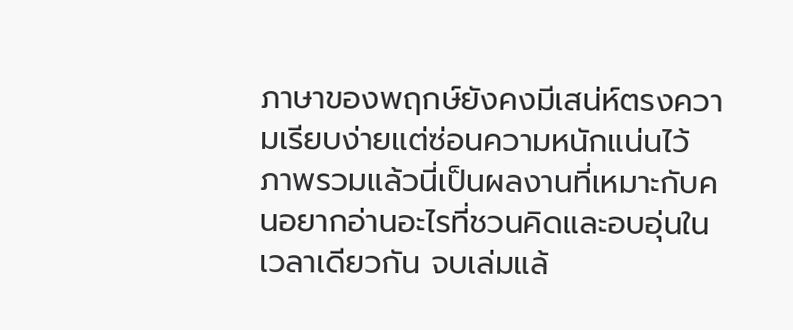ภาษาของพฤกษ์ยังคงมีเสน่ห์ตรงความเรียบง่ายแต่ซ่อนความหนักแน่นไว้ ภาพรวมแล้วนี่เป็นผลงานที่เหมาะกับคนอยากอ่านอะไรที่ชวนคิดและอบอุ่นในเวลาเดียวกัน จบเล่มแล้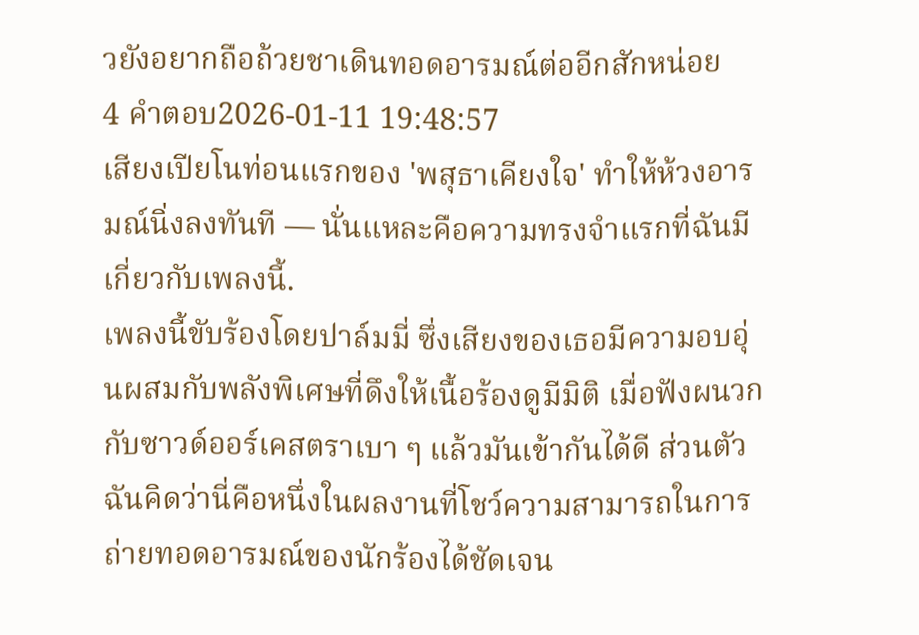วยังอยากถือถ้วยชาเดินทอดอารมณ์ต่ออีกสักหน่อย
4 คำตอบ2026-01-11 19:48:57
เสียงเปียโนท่อนแรกของ 'พสุธาเคียงใจ' ทำให้ห้วงอารมณ์นิ่งลงทันที — นั่นแหละคือความทรงจำแรกที่ฉันมีเกี่ยวกับเพลงนี้.
เพลงนี้ขับร้องโดยปาล์มมี่ ซึ่งเสียงของเธอมีความอบอุ่นผสมกับพลังพิเศษที่ดึงให้เนื้อร้องดูมีมิติ เมื่อฟังผนวกกับซาวด์ออร์เคสตราเบา ๆ แล้วมันเข้ากันได้ดี ส่วนตัวฉันคิดว่านี่คือหนึ่งในผลงานที่โชว์ความสามารถในการถ่ายทอดอารมณ์ของนักร้องได้ชัดเจน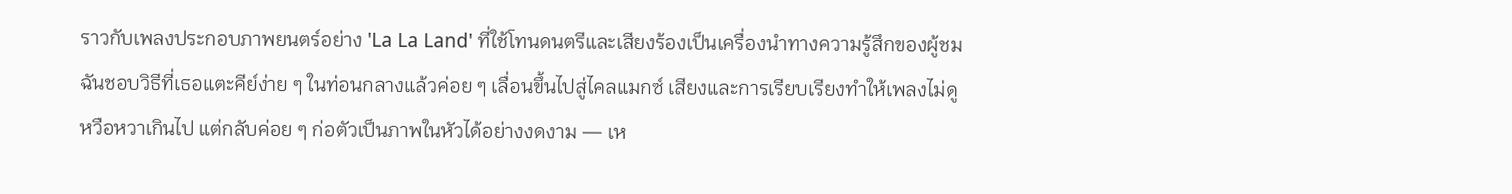ราวกับเพลงประกอบภาพยนตร์อย่าง 'La La Land' ที่ใช้โทนดนตรีและเสียงร้องเป็นเครื่องนำทางความรู้สึกของผู้ชม
ฉันชอบวิธีที่เธอแตะคีย์ง่าย ๆ ในท่อนกลางแล้วค่อย ๆ เลื่อนขึ้นไปสู่ไคลแมกซ์ เสียงและการเรียบเรียงทำให้เพลงไม่ดูหวือหวาเกินไป แต่กลับค่อย ๆ ก่อตัวเป็นภาพในหัวได้อย่างงดงาม — เห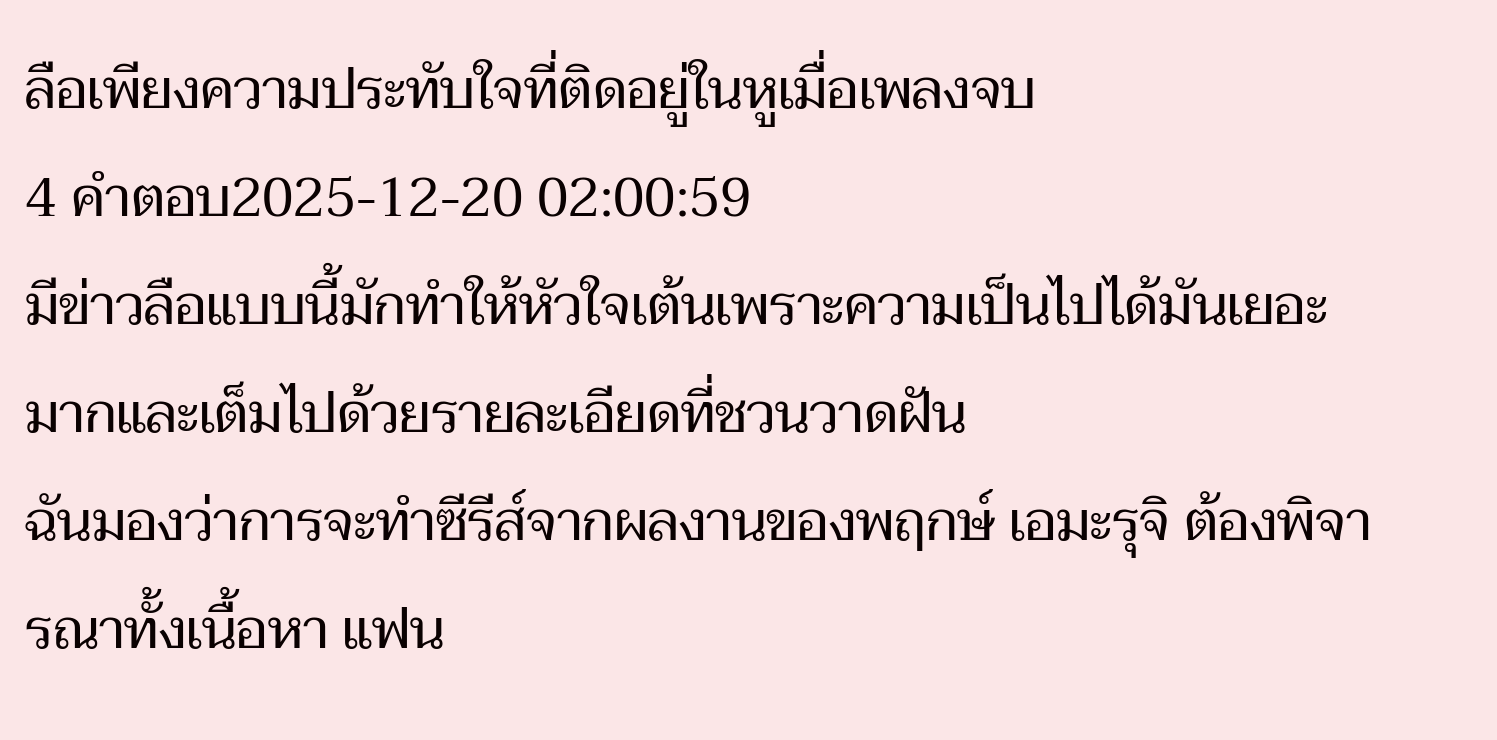ลือเพียงความประทับใจที่ติดอยู่ในหูเมื่อเพลงจบ
4 คำตอบ2025-12-20 02:00:59
มีข่าวลือแบบนี้มักทำให้หัวใจเต้นเพราะความเป็นไปได้มันเยอะมากและเต็มไปด้วยรายละเอียดที่ชวนวาดฝัน
ฉันมองว่าการจะทำซีรีส์จากผลงานของพฤกษ์ เอมะรุจิ ต้องพิจารณาทั้งเนื้อหา แฟน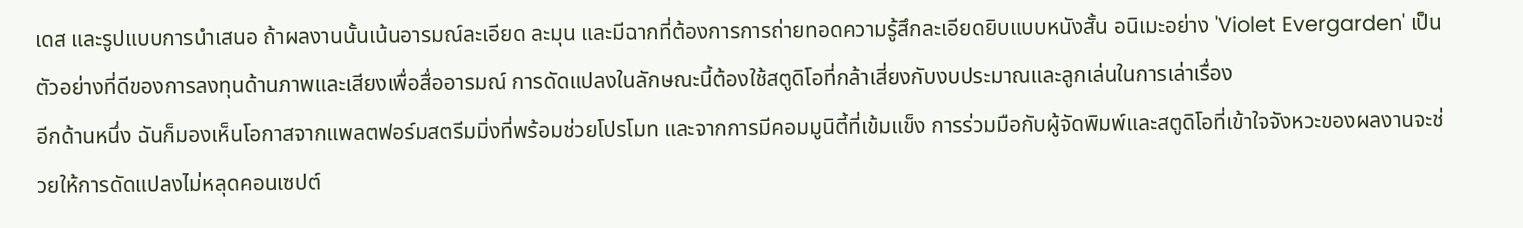เดส และรูปแบบการนำเสนอ ถ้าผลงานนั้นเน้นอารมณ์ละเอียด ละมุน และมีฉากที่ต้องการการถ่ายทอดความรู้สึกละเอียดยิบแบบหนังสั้น อนิเมะอย่าง 'Violet Evergarden' เป็นตัวอย่างที่ดีของการลงทุนด้านภาพและเสียงเพื่อสื่ออารมณ์ การดัดแปลงในลักษณะนี้ต้องใช้สตูดิโอที่กล้าเสี่ยงกับงบประมาณและลูกเล่นในการเล่าเรื่อง
อีกด้านหนึ่ง ฉันก็มองเห็นโอกาสจากแพลตฟอร์มสตรีมมิ่งที่พร้อมช่วยโปรโมท และจากการมีคอมมูนิตี้ที่เข้มแข็ง การร่วมมือกับผู้จัดพิมพ์และสตูดิโอที่เข้าใจจังหวะของผลงานจะช่วยให้การดัดแปลงไม่หลุดคอนเซปต์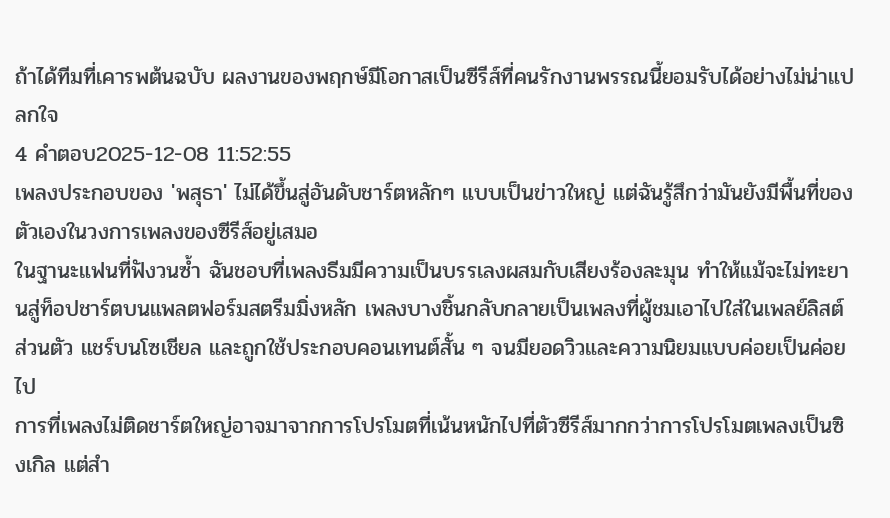ถ้าได้ทีมที่เคารพต้นฉบับ ผลงานของพฤกษ์มีโอกาสเป็นซีรีส์ที่คนรักงานพรรณนี้ยอมรับได้อย่างไม่น่าแปลกใจ
4 คำตอบ2025-12-08 11:52:55
เพลงประกอบของ 'พสุธา' ไม่ได้ขึ้นสู่อันดับชาร์ตหลักๆ แบบเป็นข่าวใหญ่ แต่ฉันรู้สึกว่ามันยังมีพื้นที่ของตัวเองในวงการเพลงของซีรีส์อยู่เสมอ
ในฐานะแฟนที่ฟังวนซ้ำ ฉันชอบที่เพลงธีมมีความเป็นบรรเลงผสมกับเสียงร้องละมุน ทำให้แม้จะไม่ทะยานสู่ท็อปชาร์ตบนแพลตฟอร์มสตรีมมิ่งหลัก เพลงบางชิ้นกลับกลายเป็นเพลงที่ผู้ชมเอาไปใส่ในเพลย์ลิสต์ส่วนตัว แชร์บนโซเชียล และถูกใช้ประกอบคอนเทนต์สั้น ๆ จนมียอดวิวและความนิยมแบบค่อยเป็นค่อยไป
การที่เพลงไม่ติดชาร์ตใหญ่อาจมาจากการโปรโมตที่เน้นหนักไปที่ตัวซีรีส์มากกว่าการโปรโมตเพลงเป็นซิงเกิล แต่สำ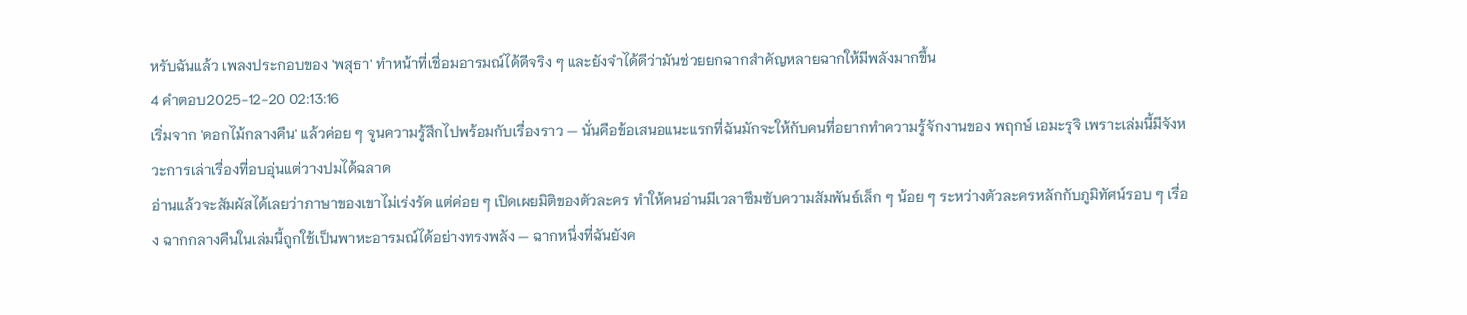หรับฉันแล้ว เพลงประกอบของ 'พสุธา' ทำหน้าที่เชื่อมอารมณ์ได้ดีจริง ๆ และยังจำได้ดีว่ามันช่วยยกฉากสำคัญหลายฉากให้มีพลังมากขึ้น
4 คำตอบ2025-12-20 02:13:16
เริ่มจาก 'ดอกไม้กลางคืน' แล้วค่อย ๆ จูนความรู้สึกไปพร้อมกับเรื่องราว — นั่นคือข้อเสนอแนะแรกที่ฉันมักจะให้กับคนที่อยากทำความรู้จักงานของ พฤกษ์ เอมะรุจิ เพราะเล่มนี้มีจังหวะการเล่าเรื่องที่อบอุ่นแต่วางปมได้ฉลาด
อ่านแล้วจะสัมผัสได้เลยว่าภาษาของเขาไม่เร่งรัด แต่ค่อย ๆ เปิดเผยมิติของตัวละคร ทำให้คนอ่านมีเวลาซึมซับความสัมพันธ์เล็ก ๆ น้อย ๆ ระหว่างตัวละครหลักกับภูมิทัศน์รอบ ๆ เรื่อง ฉากกลางคืนในเล่มนี้ถูกใช้เป็นพาหะอารมณ์ได้อย่างทรงพลัง — ฉากหนึ่งที่ฉันยังค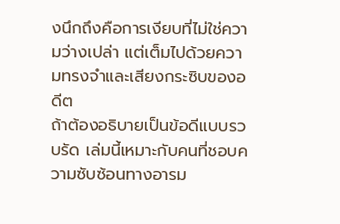งนึกถึงคือการเงียบที่ไม่ใช่ความว่างเปล่า แต่เต็มไปด้วยความทรงจำและเสียงกระซิบของอดีต
ถ้าต้องอธิบายเป็นข้อดีแบบรวบรัด เล่มนี้เหมาะกับคนที่ชอบความซับซ้อนทางอารม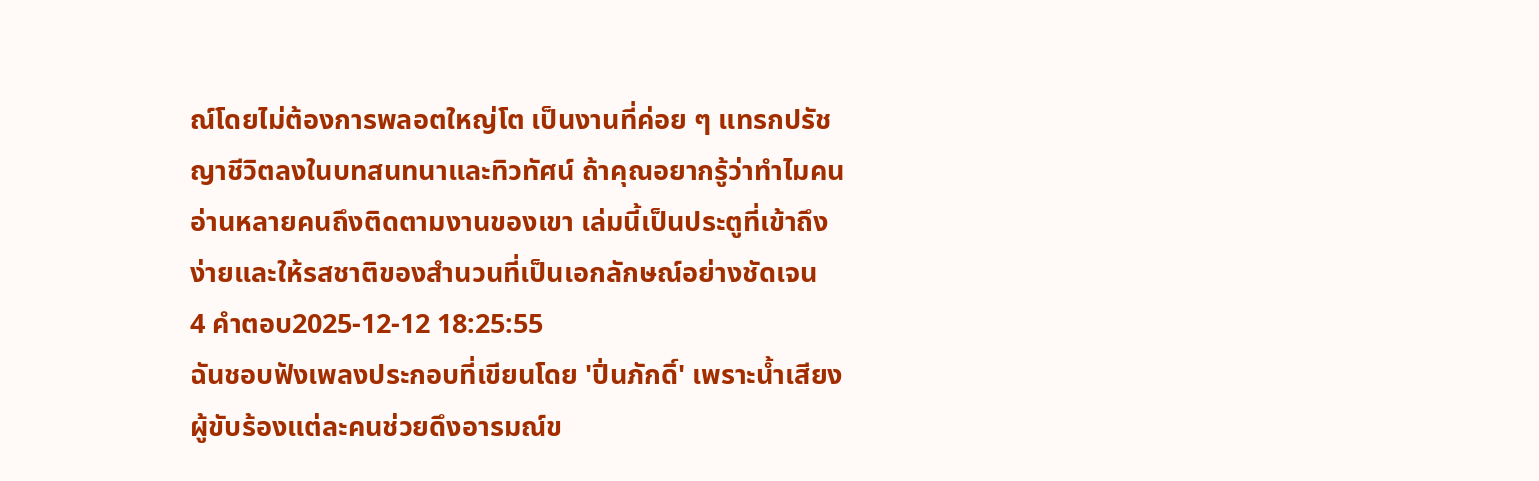ณ์โดยไม่ต้องการพลอตใหญ่โต เป็นงานที่ค่อย ๆ แทรกปรัชญาชีวิตลงในบทสนทนาและทิวทัศน์ ถ้าคุณอยากรู้ว่าทำไมคนอ่านหลายคนถึงติดตามงานของเขา เล่มนี้เป็นประตูที่เข้าถึงง่ายและให้รสชาติของสำนวนที่เป็นเอกลักษณ์อย่างชัดเจน
4 คำตอบ2025-12-12 18:25:55
ฉันชอบฟังเพลงประกอบที่เขียนโดย 'ปิ่นภักดิ์' เพราะน้ำเสียงผู้ขับร้องแต่ละคนช่วยดึงอารมณ์ข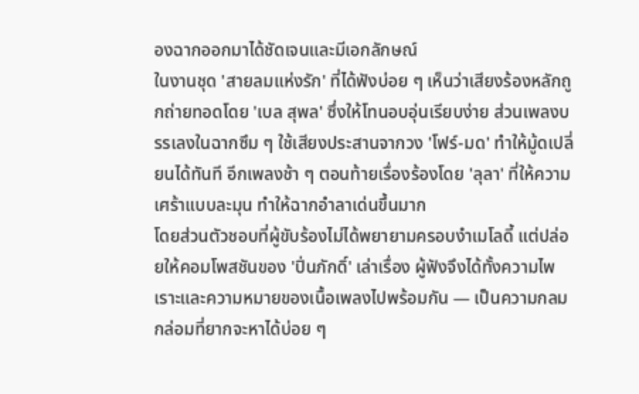องฉากออกมาได้ชัดเจนและมีเอกลักษณ์
ในงานชุด 'สายลมแห่งรัก' ที่ได้ฟังบ่อย ๆ เห็นว่าเสียงร้องหลักถูกถ่ายทอดโดย 'เบล สุพล' ซึ่งให้โทนอบอุ่นเรียบง่าย ส่วนเพลงบรรเลงในฉากซึม ๆ ใช้เสียงประสานจากวง 'โฟร์-มด' ทำให้มู้ดเปลี่ยนได้ทันที อีกเพลงช้า ๆ ตอนท้ายเรื่องร้องโดย 'ลุลา' ที่ให้ความเศร้าแบบละมุน ทำให้ฉากอำลาเด่นขึ้นมาก
โดยส่วนตัวชอบที่ผู้ขับร้องไม่ได้พยายามครอบงำเมโลดี้ แต่ปล่อยให้คอมโพสชันของ 'ปิ่นภักดิ์' เล่าเรื่อง ผู้ฟังจึงได้ทั้งความไพเราะและความหมายของเนื้อเพลงไปพร้อมกัน — เป็นความกลมกล่อมที่ยากจะหาได้บ่อย ๆ